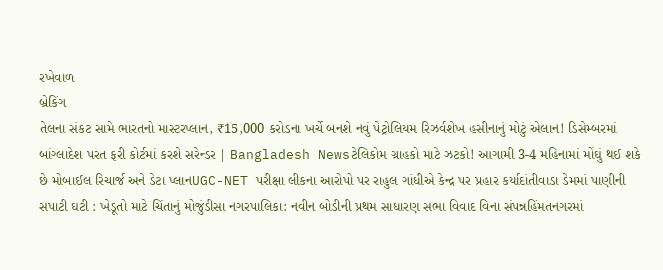રખેવાળ
બ્રેકિંગ
તેલના સંકટ સામે ભારતનો માસ્ટરપ્લાન, ₹15,000 કરોડના ખર્ચે બનશે નવું પેટ્રોલિયમ રિઝર્વશેખ હસીનાનું મોટું એલાન! ડિસેમ્બરમાં બાંગ્લાદેશ પરત ફરી કોર્ટમાં કરશે સરેન્ડર | Bangladesh Newsટેલિકોમ ગ્રાહકો માટે ઝટકો! આગામી 3-4 મહિનામાં મોંઘું થઈ શકે છે મોબાઈલ રિચાર્જ અને ડેટા પ્લાનUGC-NET પરીક્ષા લીકના આરોપો પર રાહુલ ગાંધીએ કેન્દ્ર પર પ્રહાર કર્યાદાંતીવાડા ડેમમાં પાણીની સપાટી ઘટી : ખેડૂતો માટે ચિંતાનું મોજુંડીસા નગરપાલિકા: નવીન બોડીની પ્રથમ સાધારણ સભા વિવાદ વિના સંપન્નહિંમતનગરમાં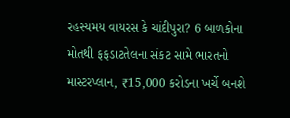રહસ્યમય વાયરસ કે ચાંદીપુરા? 6 બાળકોના મોતથી ફફડાટતેલના સંકટ સામે ભારતનો માસ્ટરપ્લાન, ₹15,000 કરોડના ખર્ચે બનશે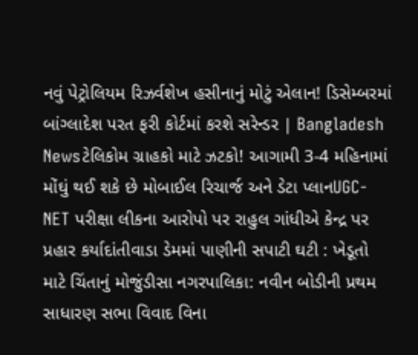નવું પેટ્રોલિયમ રિઝર્વશેખ હસીનાનું મોટું એલાન! ડિસેમ્બરમાં બાંગ્લાદેશ પરત ફરી કોર્ટમાં કરશે સરેન્ડર | Bangladesh Newsટેલિકોમ ગ્રાહકો માટે ઝટકો! આગામી 3-4 મહિનામાં મોંઘું થઈ શકે છે મોબાઈલ રિચાર્જ અને ડેટા પ્લાનUGC-NET પરીક્ષા લીકના આરોપો પર રાહુલ ગાંધીએ કેન્દ્ર પર પ્રહાર કર્યાદાંતીવાડા ડેમમાં પાણીની સપાટી ઘટી : ખેડૂતો માટે ચિંતાનું મોજુંડીસા નગરપાલિકા: નવીન બોડીની પ્રથમ સાધારણ સભા વિવાદ વિના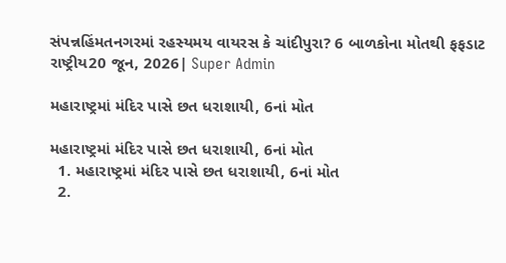સંપન્નહિંમતનગરમાં રહસ્યમય વાયરસ કે ચાંદીપુરા? 6 બાળકોના મોતથી ફફડાટ
રાષ્ટ્રીય20 જૂન, 2026| Super Admin

મહારાષ્ટ્રમાં મંદિર પાસે છત ધરાશાયી, 6નાં મોત

મહારાષ્ટ્રમાં મંદિર પાસે છત ધરાશાયી, 6નાં મોત
  1. મહારાષ્ટ્રમાં મંદિર પાસે છત ધરાશાયી, 6નાં મોત
  2.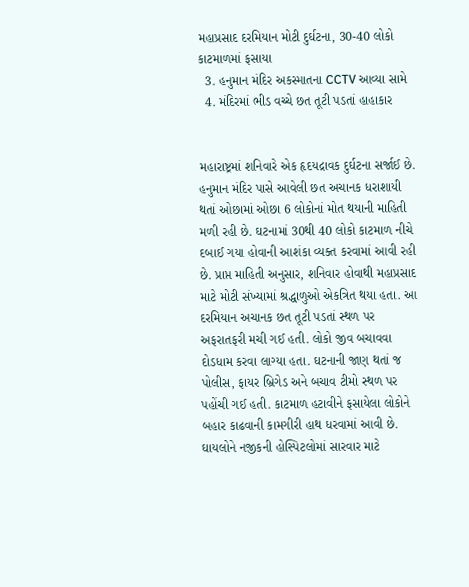મહાપ્રસાદ દરમિયાન મોટી દુર્ઘટના, 30-40 લોકો કાટમાળમાં ફસાયા
  3. હનુમાન મંદિર અકસ્માતના CCTV આવ્યા સામે
  4. મંદિરમાં ભીડ વચ્ચે છત તૂટી પડતાં હાહાકાર


મહારાષ્ટ્રમાં શનિવારે એક હૃદયદ્રાવક દુર્ઘટના સર્જાઈ છે. હનુમાન મંદિર પાસે આવેલી છત અચાનક ધરાશાયી થતાં ઓછામાં ઓછા 6 લોકોનાં મોત થયાની માહિતી મળી રહી છે. ઘટનામાં 30થી 40 લોકો કાટમાળ નીચે દબાઈ ગયા હોવાની આશંકા વ્યક્ત કરવામાં આવી રહી છે. પ્રાપ્ત માહિતી અનુસાર, શનિવાર હોવાથી મહાપ્રસાદ માટે મોટી સંખ્યામાં શ્રદ્ધાળુઓ એકત્રિત થયા હતા. આ દરમિયાન અચાનક છત તૂટી પડતાં સ્થળ પર અફરાતફરી મચી ગઈ હતી. લોકો જીવ બચાવવા દોડધામ કરવા લાગ્યા હતા. ઘટનાની જાણ થતાં જ પોલીસ, ફાયર બ્રિગેડ અને બચાવ ટીમો સ્થળ પર પહોંચી ગઈ હતી. કાટમાળ હટાવીને ફસાયેલા લોકોને બહાર કાઢવાની કામગીરી હાથ ધરવામાં આવી છે. ઘાયલોને નજીકની હોસ્પિટલોમાં સારવાર માટે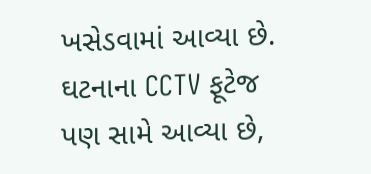ખસેડવામાં આવ્યા છે. ઘટનાના CCTV ફૂટેજ પણ સામે આવ્યા છે,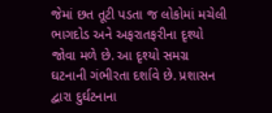જેમાં છત તૂટી પડતા જ લોકોમાં મચેલી ભાગદોડ અને અફરાતફરીના દૃશ્યો જોવા મળે છે. આ દૃશ્યો સમગ્ર ઘટનાની ગંભીરતા દર્શાવે છે. પ્રશાસન દ્વારા દુર્ઘટનાના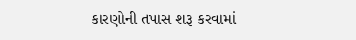કારણોની તપાસ શરૂ કરવામાં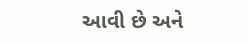આવી છે અને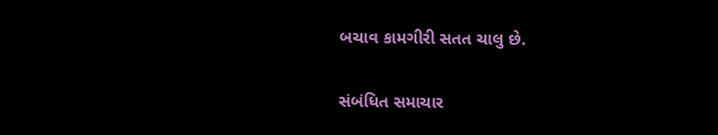બચાવ કામગીરી સતત ચાલુ છે.

સંબંધિત સમાચાર